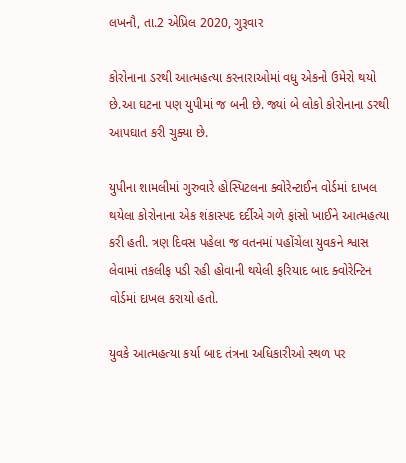લખનૌ, તા.2 એપ્રિલ 2020, ગુરૂવાર

કોરોનાના ડરથી આત્મહત્યા કરનારાઓમાં વધુ એકનો ઉમેરો થયો છે.આ ઘટના પણ યુપીમાં જ બની છે. જ્યાં બે લોકો કોરોનાના ડરથી આપઘાત કરી ચુક્યા છે.

યુપીના શામલીમાં ગુરુવારે હોસ્પિટલના ક્વોરેન્ટાઈન વોર્ડમાં દાખલ થયેલા કોરોનાના એક શંકાસ્પદ દર્દીએ ગળે ફાંસો ખાઈને આત્મહત્યા કરી હતી. ત્રણ દિવસ પહેલા જ વતનમાં પહોંચેલા યુવકને શ્વાસ લેવામાં તકલીફ પડી રહી હોવાની થયેલી ફરિયાદ બાદ ક્વોરેન્ટિન વોર્ડમાં દાખલ કરાયો હતો.

યુવકે આત્મહત્યા કર્યા બાદ તંત્રના અધિકારીઓ સ્થળ પર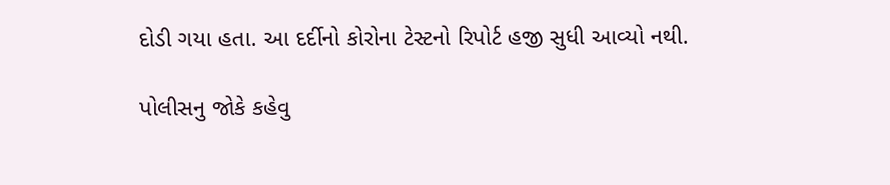દોડી ગયા હતા. આ દર્દીનો કોરોના ટેસ્ટનો રિપોર્ટ હજી સુધી આવ્યો નથી.

પોલીસનુ જોકે કહેવુ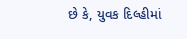છે કે, યુવક દિલ્હીમાં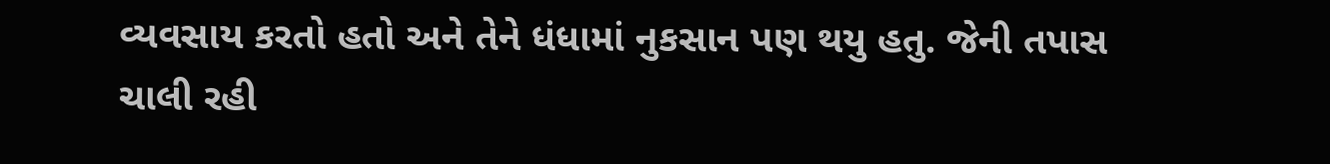વ્યવસાય કરતો હતો અને તેને ધંધામાં નુકસાન પણ થયુ હતુ. જેની તપાસ ચાલી રહી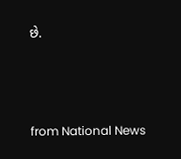છે.




from National News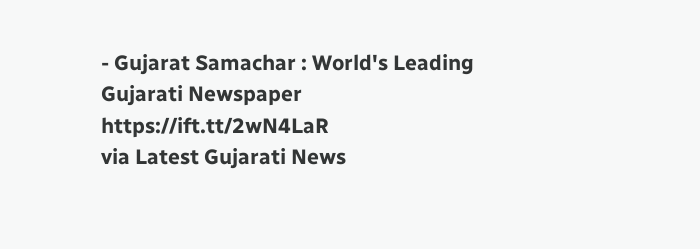- Gujarat Samachar : World's Leading Gujarati Newspaper https://ift.tt/2wN4LaR
via Latest Gujarati News